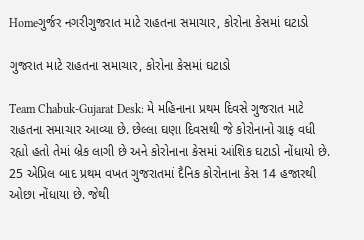Homeગુર્જર નગરીગુજરાત માટે રાહતના સમાચાર, કોરોના કેસમાં ઘટાડો

ગુજરાત માટે રાહતના સમાચાર, કોરોના કેસમાં ઘટાડો

Team Chabuk-Gujarat Desk: મે મહિનાના પ્રથમ દિવસે ગુજરાત માટે રાહતના સમાચાર આવ્યા છે. છેલ્લા ઘણા દિવસથી જે કોરોનાનો ગ્રાફ વધી રહ્યો હતો તેમાં બ્રેક લાગી છે અને કોરોનાના કેસમાં આંશિક ઘટાડો નોંધાયો છે. 25 એપ્રિલ બાદ પ્રથમ વખત ગુજરાતમાં દૈનિક કોરોનાના કેસ 14 હજારથી ઓછા નોંધાયા છે. જેથી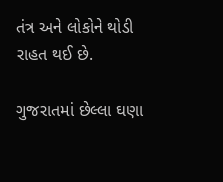તંત્ર અને લોકોને થોડી રાહત થઈ છે.

ગુજરાતમાં છેલ્લા ઘણા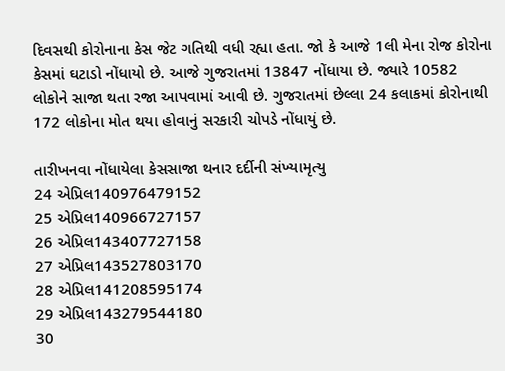દિવસથી કોરોનાના કેસ જેટ ગતિથી વધી રહ્યા હતા. જો કે આજે 1લી મેના રોજ કોરોના કેસમાં ઘટાડો નોંધાયો છે. આજે ગુજરાતમાં 13847 નોંધાયા છે. જ્યારે 10582 લોકોને સાજા થતા રજા આપવામાં આવી છે. ગુજરાતમાં છેલ્લા 24 કલાકમાં કોરોનાથી 172 લોકોના મોત થયા હોવાનું સરકારી ચોપડે નોંધાયું છે.

તારીખનવા નોંધાયેલા કેસસાજા થનાર દર્દીની સંખ્યામૃત્યુ
24 એપ્રિલ140976479152
25 એપ્રિલ140966727157
26 એપ્રિલ143407727158
27 એપ્રિલ143527803170
28 એપ્રિલ141208595174
29 એપ્રિલ143279544180
30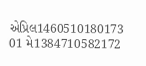એપ્રિલ1460510180173
01 મે1384710582172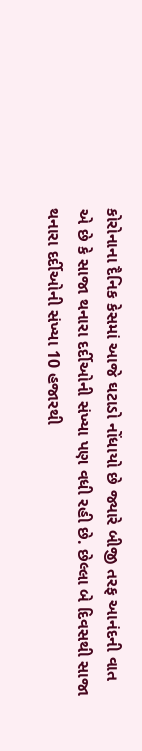કોરોનાના દૈનિક કેસમાં આજે ઘટાડો નોંધાયો છે જ્યારે બીજી તરફ આનંદની વાત એ છે કે સાજા થનારા દર્દીઓની સંખ્યા પણ વધી રહી છે. છેલ્લા બે દિવસથી સાજા થનારા દર્દીઓની સંખ્યા 10 હજારથી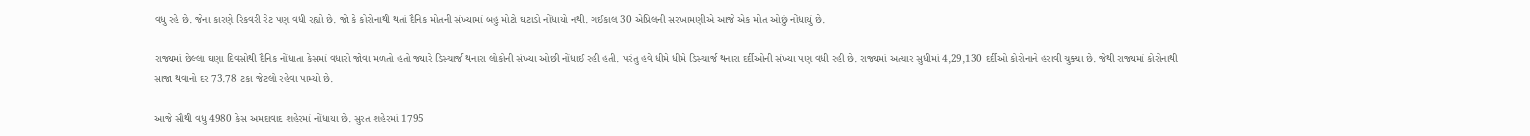વધુ રહે છે. જેના કારણે રિકવરી રેટ પણ વધી રહ્યો છે. જો કે કોરોનાથી થતાં દૈનિક મોતની સંખ્યામાં બહુ મોટો ઘટાડો નોંધાયો નથી. ગઈકાલ 30 એપ્રિલની સરખામણીએ આજે એક મોત ઓછું નોંધાયું છે.

રાજ્યમાં છેલ્લા ઘણા દિવસોથી દૈનિક નોંધાતા કેસમાં વધારો જોવા મળતો હતો જ્યારે ડિસ્ચાર્જ થનારા લોકોની સંખ્યા ઓછી નોંધાઈ રહી હતી. પરંતુ હવે ધીમે ધીમે ડિસ્ચાર્જ થનારા દર્દીઓની સંખ્યા પણ વધી રહી છે. રાજ્યમાં અત્યાર સુધીમાં 4,29,130 દર્દીઓ કોરોનાને હરાવી ચુક્યા છે. જેથી રાજ્યમાં કોરોનાથી સાજા થવાનો દર 73.78 ટકા જેટલો રહેવા પામ્યો છે.

આજે સૌથી વધુ 4980 કેસ અમદાવાદ શહેરમાં નોંધાયા છે. સુરત શહેરમાં 1795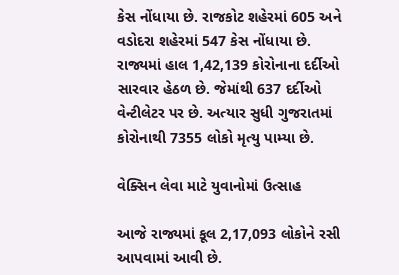કેસ નોંધાયા છે. રાજકોટ શહેરમાં 605 અને વડોદરા શહેરમાં 547 કેસ નોંધાયા છે. રાજ્યમાં હાલ 1,42,139 કોરોનાના દર્દીઓ સારવાર હેઠળ છે. જેમાંથી 637 દર્દીઓ વેન્ટીલેટર પર છે. અત્યાર સુધી ગુજરાતમાં કોરોનાથી 7355 લોકો મૃત્યુ પામ્યા છે.

વેક્સિન લેવા માટે યુવાનોમાં ઉત્સાહ

આજે રાજ્યમાં કૂલ 2,17,093 લોકોને રસી આપવામાં આવી છે.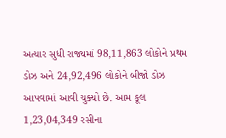અત્યાર સુધી રાજ્યમાં 98,11,863 લોકોને પ્રથમ ડોઝ અને 24,92,496 લોકોને બીજો ડોઝ આપવામાં આવી ચુક્યો છે. આમ કૂલ 1,23,04,349 રસીના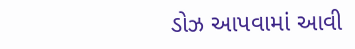ડોઝ આપવામાં આવી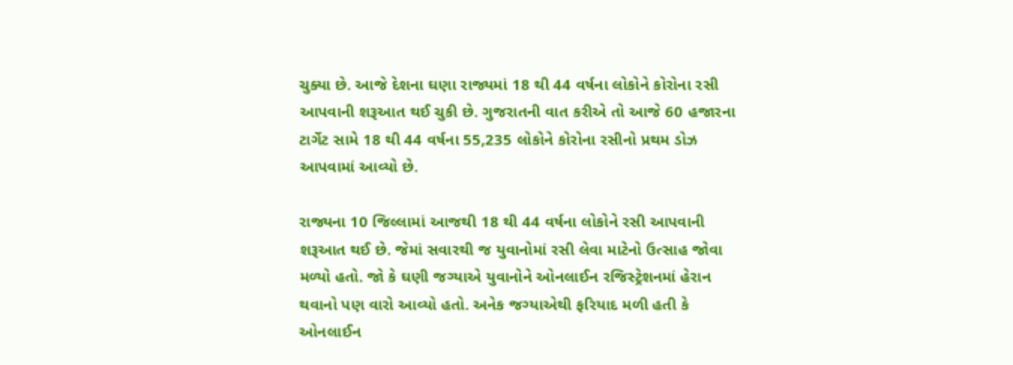ચુક્યા છે. આજે દેશના ઘણા રાજ્યમાં 18 થી 44 વર્ષના લોકોને કોરોના રસી આપવાની શરૂઆત થઈ ચુકી છે. ગુજરાતની વાત કરીએ તો આજે 60 હજારના ટાર્ગેટ સામે 18 થી 44 વર્ષના 55,235 લોકોને કોરોના રસીનો પ્રથમ ડોઝ આપવામાં આવ્યો છે.

રાજ્યના 10 જિલ્લામાં આજથી 18 થી 44 વર્ષના લોકોને રસી આપવાની શરૂઆત થઈ છે. જેમાં સવારથી જ યુવાનોમાં રસી લેવા માટેનો ઉત્સાહ જોવા મળ્યો હતો. જો કે ઘણી જગ્યાએ યુવાનોને ઓનલાઈન રજિસ્ટ્રેશનમાં હેરાન થવાનો પણ વારો આવ્યો હતો. અનેક જગ્યાએથી ફરિયાદ મળી હતી કે ઓનલાઈન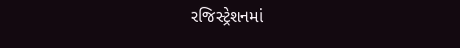રજિસ્ટ્રેશનમાં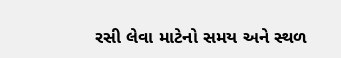રસી લેવા માટેનો સમય અને સ્થળ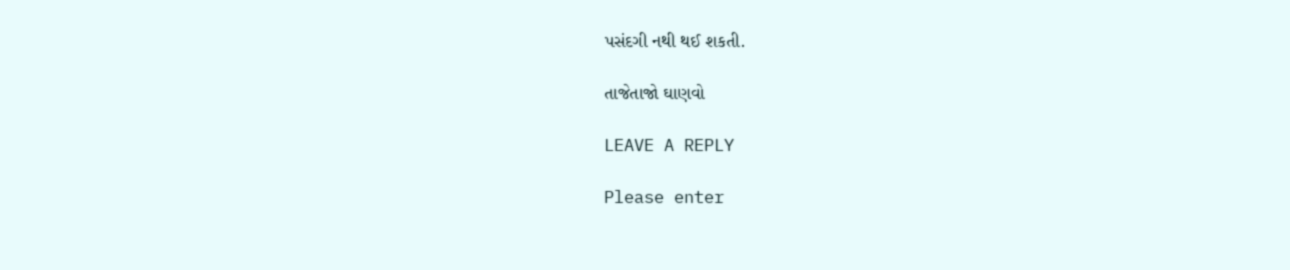પસંદગી નથી થઈ શકતી.

તાજેતાજો ઘાણવો

LEAVE A REPLY

Please enter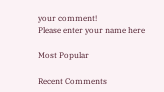your comment!
Please enter your name here

Most Popular

Recent Comments